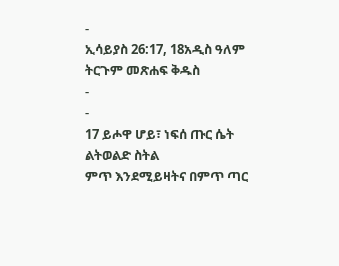-
ኢሳይያስ 26:17, 18አዲስ ዓለም ትርጉም መጽሐፍ ቅዱስ
-
-
17 ይሖዋ ሆይ፣ ነፍሰ ጡር ሴት ልትወልድ ስትል
ምጥ እንደሚይዛትና በምጥ ጣር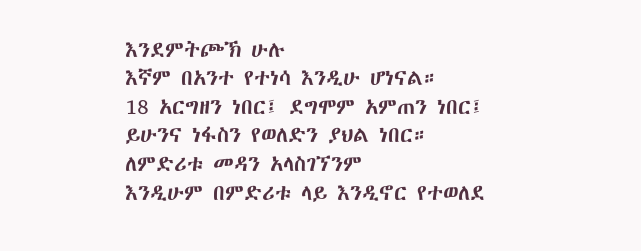እንደምትጮኽ ሁሉ
እኛም በአንተ የተነሳ እንዲሁ ሆነናል።
18 አርግዘን ነበር፤ ደግሞም አምጠን ነበር፤
ይሁንና ነፋስን የወለድን ያህል ነበር።
ለምድሪቱ መዳን አላስገኘንም
እንዲሁም በምድሪቱ ላይ እንዲኖር የተወለደ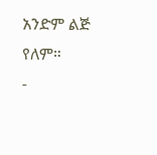አንድም ልጅ የለም።
-